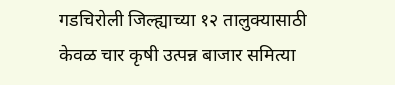गडचिरोली जिल्ह्याच्या १२ तालुक्यासाठी केवळ चार कृषी उत्पन्न बाजार समित्या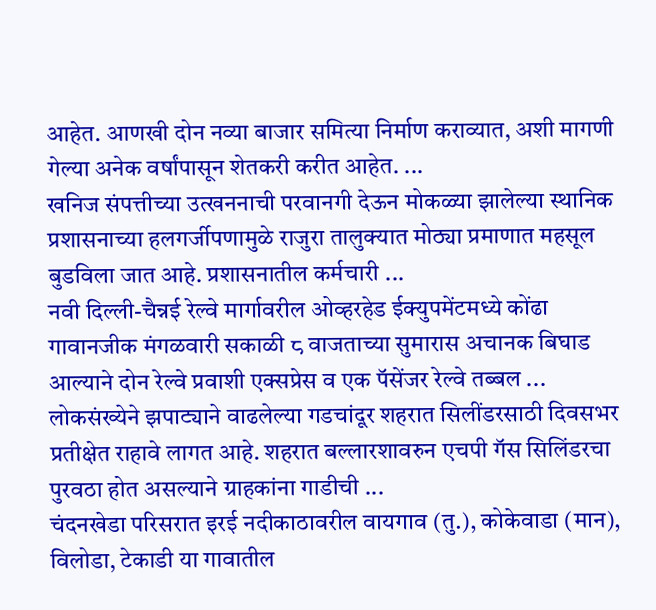आहेत. आणखी दोन नव्या बाजार समित्या निर्माण कराव्यात, अशी मागणी गेल्या अनेक वर्षांपासून शेतकरी करीत आहेत. ...
खनिज संपत्तीच्या उत्खननाची परवानगी देऊन मोकळ्या झालेल्या स्थानिक प्रशासनाच्या हलगर्जीपणामुळे राजुरा तालुक्यात मोठ्या प्रमाणात महसूल बुडविला जात आहे. प्रशासनातील कर्मचारी ...
नवी दिल्ली-चैन्नई रेल्वे मार्गावरील ओव्हरहेड ईक्युपमेंटमध्ये कोंढा गावानजीक मंगळवारी सकाळी ८ वाजताच्या सुमारास अचानक बिघाड आल्याने दोन रेल्वे प्रवाशी एक्सप्रेस व एक पॅसेंजर रेल्वे तब्बल ...
लोकसंख्येने झपाट्याने वाढलेल्या गडचांदूर शहरात सिलींडरसाठी दिवसभर प्रतीक्षेत राहावे लागत आहे. शहरात बल्लारशावरुन एचपी गॅस सिलिंडरचा पुरवठा होत असल्याने ग्राहकांना गाडीची ...
चंदनखेडा परिसरात इरई नदीकाठावरील वायगाव (तु.), कोकेवाडा (मान), विलोडा, टेकाडी या गावातील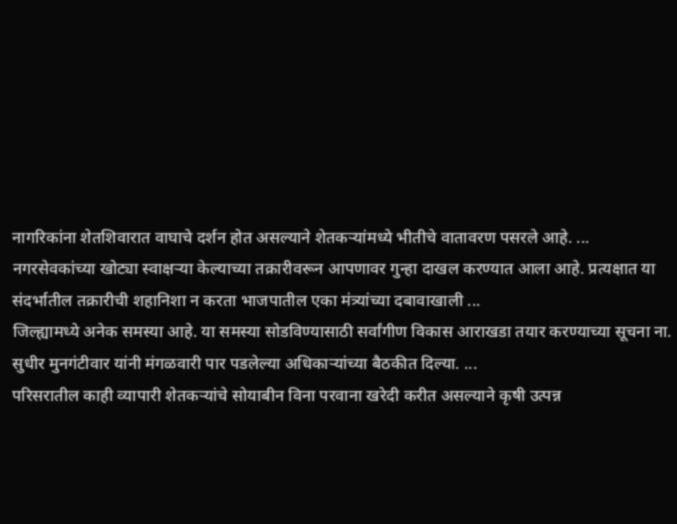नागरिकांना शेतशिवारात वाघाचे दर्शन होत असल्याने शेतकऱ्यांमध्ये भीतीचे वातावरण पसरले आहे. ...
नगरसेवकांच्या खोट्या स्वाक्षऱ्या केल्याच्या तक्रारीवरून आपणावर गुन्हा दाखल करण्यात आला आहे. प्रत्यक्षात या संदर्भातील तक्रारीची शहानिशा न करता भाजपातील एका मंत्र्यांच्या दबावाखाली ...
जिल्ह्यामध्ये अनेक समस्या आहे. या समस्या सोडविण्यासाठी सर्वांगीण विकास आराखडा तयार करण्याच्या सूचना ना. सुधीर मुनगंटीवार यांनी मंगळवारी पार पडलेल्या अधिकाऱ्यांच्या बैठकीत दिल्या. ...
परिसरातील काही व्यापारी शेतकऱ्यांचे सोयाबीन विना परवाना खरेदी करीत असल्याने कृषी उत्पन्न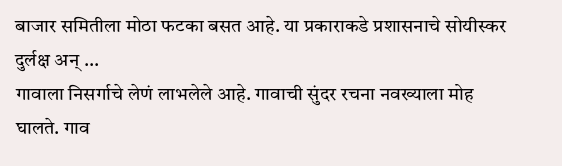बाजार समितीला मोठा फटका बसत आहे. या प्रकाराकडे प्रशासनाचे सोयीस्कर दुर्लक्ष अन् ...
गावाला निसर्गाचे लेणं लाभलेले आहे. गावाची सुंदर रचना नवख्याला मोह घालते. गाव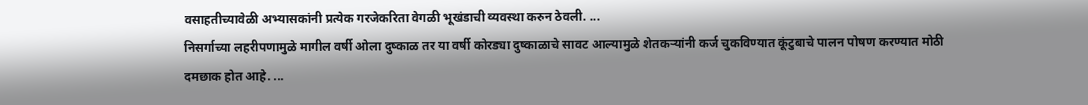वसाहतीच्यावेळी अभ्यासकांनी प्रत्येक गरजेकरिता वेगळी भूखंडाची व्यवस्था करुन ठेवली. ...
निसर्गाच्या लहरीपणामुळे मागील वर्षी ओला दुष्काळ तर या वर्षी कोरड्या दुष्काळाचे सावट आल्यामुळे शेतकऱ्यांनी कर्ज चुकविण्यात कूंटुबाचे पालन पोषण करण्यात मोठी दमछाक होत आहे. ...